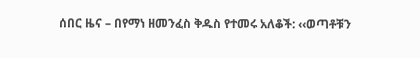ሰበር ዜና – በየማነ ዘመንፈስ ቅዱስ የተመሩ አለቆች: ‹‹ወጣቶቹን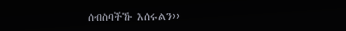ሰብስባችኹ እሰሩልን››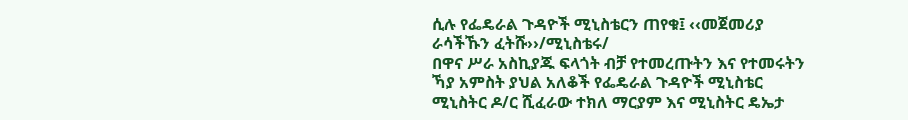ሲሉ የፌዴራል ጉዳዮች ሚኒስቴርን ጠየቁ፤ ‹‹መጀመሪያ ራሳችኹን ፈትሹ››/ሚኒስቴሩ/
በዋና ሥራ አስኪያጁ ፍላጎት ብቻ የተመረጡትን እና የተመሩትን ኻያ አምስት ያህል አለቆች የፌዴራል ጉዳዮች ሚኒስቴር ሚኒስትር ዶ/ር ሺፈራው ተክለ ማርያም እና ሚኒስትር ዴኤታ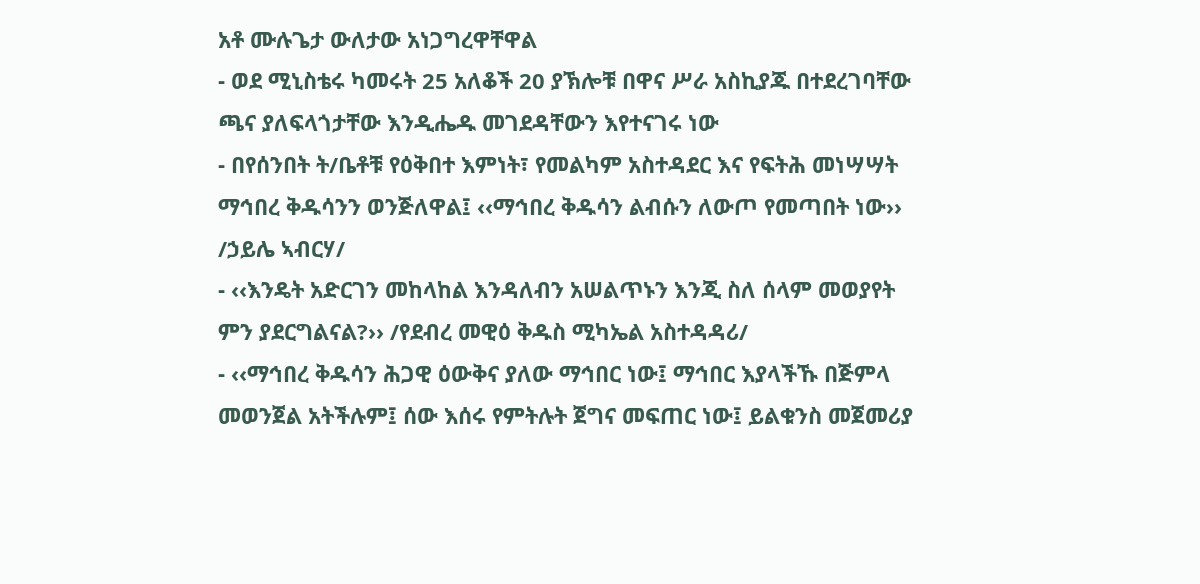አቶ ሙሉጌታ ውለታው አነጋግረዋቸዋል
- ወደ ሚኒስቴሩ ካመሩት 25 አለቆች 20 ያኽሎቹ በዋና ሥራ አስኪያጁ በተደረገባቸው ጫና ያለፍላጎታቸው እንዲሔዱ መገደዳቸውን እየተናገሩ ነው
- በየሰንበት ት/ቤቶቹ የዕቅበተ እምነት፣ የመልካም አስተዳደር እና የፍትሕ መነሣሣት ማኅበረ ቅዱሳንን ወንጅለዋል፤ ‹‹ማኅበረ ቅዱሳን ልብሱን ለውጦ የመጣበት ነው›› /ኃይሌ ኣብርሃ/
- ‹‹እንዴት አድርገን መከላከል እንዳለብን አሠልጥኑን እንጂ ስለ ሰላም መወያየት ምን ያደርግልናል?›› /የደብረ መዊዕ ቅዱስ ሚካኤል አስተዳዳሪ/
- ‹‹ማኅበረ ቅዱሳን ሕጋዊ ዕውቅና ያለው ማኅበር ነው፤ ማኅበር እያላችኹ በጅምላ መወንጀል አትችሉም፤ ሰው እሰሩ የምትሉት ጀግና መፍጠር ነው፤ ይልቁንስ መጀመሪያ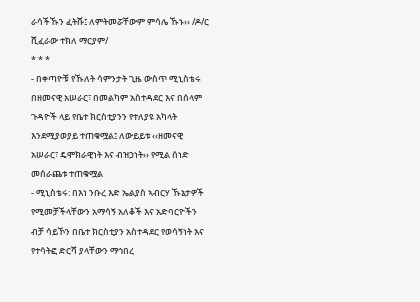ራሳችኹን ፈትሹ፤ ለምትመሯቸውም ምሳሌ ኹኑ›› /ዶ/ር ሺፈራው ተክለ ማርያም/
* * *
- በቀጣዮቹ የኹለት ሳምንታት ጊዜ ውስጥ ሚኒስቴሩ በዘመናዊ አሠራር፣ በመልካም አስተዳደር እና በሰላም ጉዳዮች ላይ የቤተ ክርስቲያንን የተለያዩ አካላት እንደሚያወያይ ተጠቁሟል፤ ለውይይቱ ‹‹ዘመናዊ አሠራር፣ ዴሞክራዊነት እና ብዝኃነት›› የሚል ሰነድ መሰራጨቱ ተጠቁሟል
- ሚኒስቴሩ: በእነ ንቡረ እድ ኤልያስ ኣብርሃ ኹኔታዎች የሚመቻችላቸውን አማሳኝ አለቆች እና አድባርዮችን ብቻ ሳይኾን በቤተ ክርስቲያን አስተዳደር የወሳኝነት እና የተሳትፎ ድርሻ ያላቸውን ማኅበረ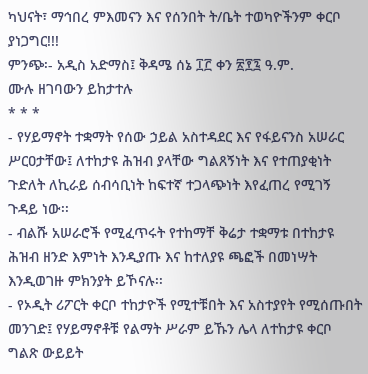ካህናት፣ ማኅበረ ምእመናን እና የሰንበት ት/ቤት ተወካዮችንም ቀርቦ ያነጋግር!!!
ምንጭ፡- አዲስ አድማስ፤ ቅዳሜ ሰኔ ፲፫ ቀን ፳፻፯ ዓ.ም.
ሙሉ ዘገባውን ይከታተሉ
* * *
- የሃይማኖት ተቋማት የሰው ኃይል አስተዳደር እና የፋይናንስ አሠራር ሥርዐታቸው፤ ለተከታዩ ሕዝብ ያላቸው ግልጸኝነት እና የተጠያቂነት ጉድለት ለኪራይ ሰብሳቢነት ከፍተኛ ተጋላጭነት እየፈጠረ የሚገኝ ጉዳይ ነው፡፡
- ብልሹ አሠራሮች የሚፈጥሩት የተከማቸ ቅሬታ ተቋማቱ በተከታዩ ሕዝብ ዘንድ እምነት እንዲያጡ እና ከተለያዩ ጫፎች በመነሣት እንዲወገዙ ምክንያት ይኾናሉ፡፡
- የኦዲት ሪፖርት ቀርቦ ተከታዮች የሚተቹበት እና አስተያየት የሚሰጡበት መንገድ፤ የሃይማኖቶቹ የልማት ሥራም ይኹን ሌላ ለተከታዩ ቀርቦ ግልጽ ውይይት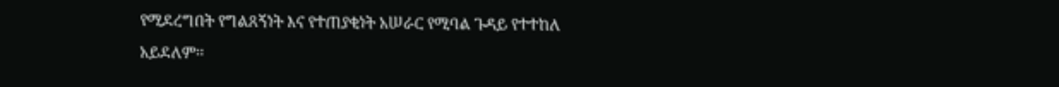የሚደረግበት የግልጸኝነት እና የተጠያቂነት አሠራር የሚባል ጉዳይ የተተከለ አይደለም፡፡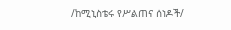/ከሚኒስቴሩ የሥልጠና ሰነዶች/